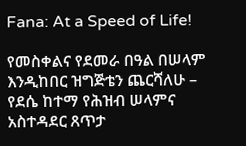Fana: At a Speed of Life!

የመስቀልና የደመራ በዓል በሠላም እንዲከበር ዝግጅቴን ጨርሻለሁ – የደሴ ከተማ የሕዝብ ሠላምና አስተዳደር ጸጥታ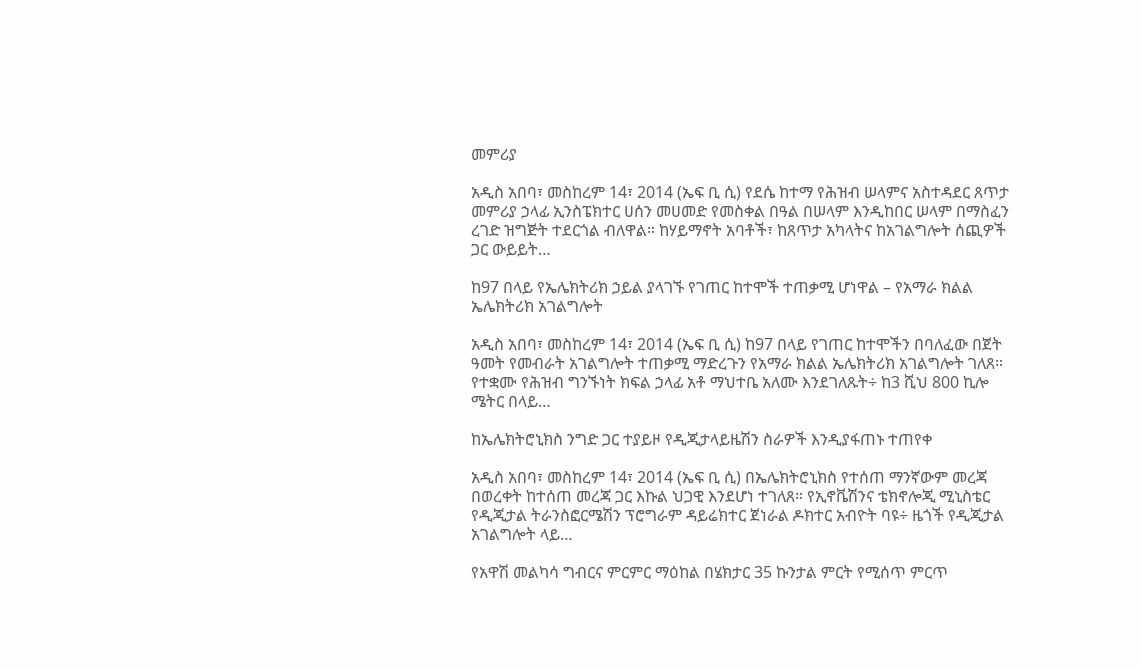መምሪያ

አዲስ አበባ፣ መስከረም 14፣ 2014 (ኤፍ ቢ ሲ) የደሴ ከተማ የሕዝብ ሠላምና አስተዳደር ጸጥታ መምሪያ ኃላፊ ኢንስፔክተር ሀሰን መሀመድ የመስቀል በዓል በሠላም እንዲከበር ሠላም በማስፈን ረገድ ዝግጅት ተደርጎል ብለዋል። ከሃይማኖት አባቶች፣ ከጸጥታ አካላትና ከአገልግሎት ሰጪዎች ጋር ውይይት…

ከ97 በላይ የኤሌክትሪክ ኃይል ያላገኙ የገጠር ከተሞች ተጠቃሚ ሆነዋል – የአማራ ክልል ኤሌክትሪክ አገልግሎት

አዲስ አበባ፣ መስከረም 14፣ 2014 (ኤፍ ቢ ሲ) ከ97 በላይ የገጠር ከተሞችን በባለፈው በጀት ዓመት የመብራት አገልግሎት ተጠቃሚ ማድረጉን የአማራ ክልል ኤሌክትሪክ አገልግሎት ገለጸ። የተቋሙ የሕዝብ ግንኙነት ክፍል ኃላፊ አቶ ማህተቤ አለሙ እንደገለጹት÷ ከ3 ሺህ 800 ኪሎ ሜትር በላይ…

ከኤሌክትሮኒክስ ንግድ ጋር ተያይዞ የዲጂታላይዜሽን ስራዎች እንዲያፋጠኑ ተጠየቀ

አዲስ አበባ፣ መስከረም 14፣ 2014 (ኤፍ ቢ ሲ) በኤሌክትሮኒክስ የተሰጠ ማንኛውም መረጃ በወረቀት ከተሰጠ መረጃ ጋር እኩል ህጋዊ እንደሆነ ተገለጸ። የኢኖቬሽንና ቴክኖሎጂ ሚኒስቴር የዲጂታል ትራንስፎርሜሽን ፕሮግራም ዳይሬክተር ጀነራል ዶክተር አብዮት ባዩ÷ ዜጎች የዲጂታል አገልግሎት ላይ…

የአዋሽ መልካሳ ግብርና ምርምር ማዕከል በሄክታር 35 ኩንታል ምርት የሚሰጥ ምርጥ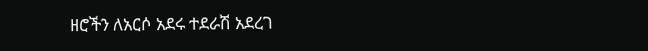ዘሮችን ለአርሶ አደሩ ተደራሽ አደረገ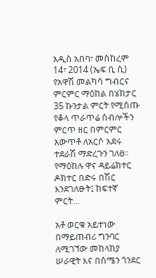አዲስ አበባ፣ መስከረም 14፣ 2014 (ኤፍ ቢ ሲ) የአዋሽ መልካሳ ግብርና ምርምር ማዕከል በሄክታር 35 ኩንታል ምርት የሚሰጡ የቆላ ጥራጥሬ ሰብሎችን ምርጥ ዘር በምርምር አውጥቶ ለአርሶ አደሩ ተደራሽ ማድረጉን ገለፀ። የማዕከሉ ዋና ዳይሬክተር ዶክተር በድሩ በሽር እንደገለፁት፤ ከፍተኛ ምርት…

አቶ ወርቁ አይተነው በማይጠብሪ ግንባር ለሚገኘው መከላከያ ሠራዊት እና በሰሜን ጎንደር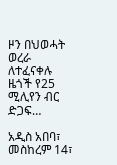ዞን በህወሓት ወረራ ለተፈናቀሉ ዜጎች የ25 ሚሊየን ብር ድጋፍ…

አዲስ አበባ፣ መስከረም 14፣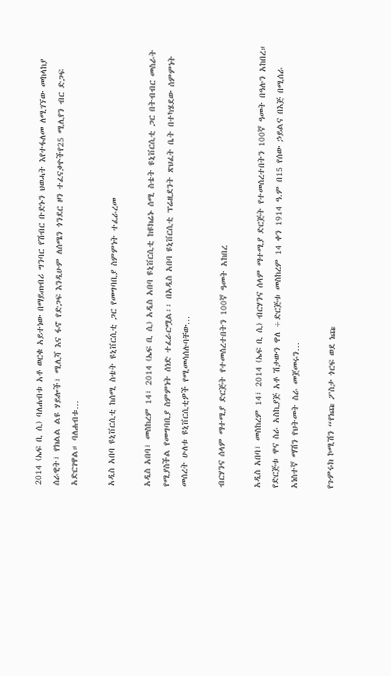2014 (ኤፍ ቢ ሲ) ባለሐብቱ አቶ ወርቁ አይተነው በማይጠብሪ ግንባር የሽብር ቡድኑን ህወሓት እየተፋለመ ለሚገኘው መከላከያ ሰራዊት፣ የክልል ልዩ ሃይሎች፣ ሚሊሻ እና ፋኖ የድጋፍ እንዲሁም ለሰሜን ጎንደር ዞን ተፈናቃዮችየ25 ሚሊየን ብር ድጋፍ አድርገዋል። ባለሐብቱ…

አዲስ አበባ ዩኒቨርሲቲ ከሰሚ ስቴት ዩኒቨርሲቲ ጋር የመግባቢያ ስምምነት ተፈራረመ

አዲስ አበባ፣ መስከረም 14፣ 2014 (ኤፍ ቢ ሲ) አዲስ አበባ ዩኒቨርሲቲ ከዩክሬኑ ሰሚ ስቴት ዩኒቨርሲቲ ጋር በትብብር መስራት የሚያስችል የመግባቢያ ስምምነት ሰነድ ተፈራርሟል፡፡ በአዲስ አበባ ዩኒቨርሲቲ ፕሬዚደንት ጽህፈት ቤት በተካሄደው ሰምምነት መሰረት ሁለቱ ዩኒቨርሲቲዎች የሚመሳሰሉባቸው…

ብርሃንና ሰላም ማተሚያ ድርጅት የተመሰረተበትን 100ኛ ዓመት አከበረ

አዲስ አበባ፣ መስከረም 14፣ 2014 (ኤፍ ቢ ሲ) ብርሃንና ሰላም ማተሚያ ድርጅት የተመሰረተበትን 100ኛ ዓመት በዓሉን አከበረ። የድርጅቱ ዋና ስራ አስኪያጅ አቶ ሽታውን ዋለ ÷ድርጅቱ መስከረም 14 ቀን 1914 ዓ.ም በ15 የሰው ኃይልና በእጅ በሚሰራ አነስተኛ ማሽን የህትመት ስራ መጀመሩን…

የጉምሩክ ኮሚሽን “የነጩ ፖስታ ጎርፍ ወደ ነጩ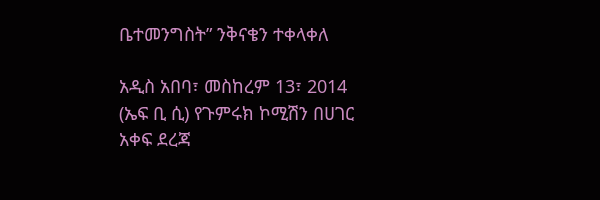ቤተመንግስት” ንቅናቄን ተቀላቀለ

አዲስ አበባ፣ መስከረም 13፣ 2014 (ኤፍ ቢ ሲ) የጉምሩክ ኮሚሽን በሀገር አቀፍ ደረጃ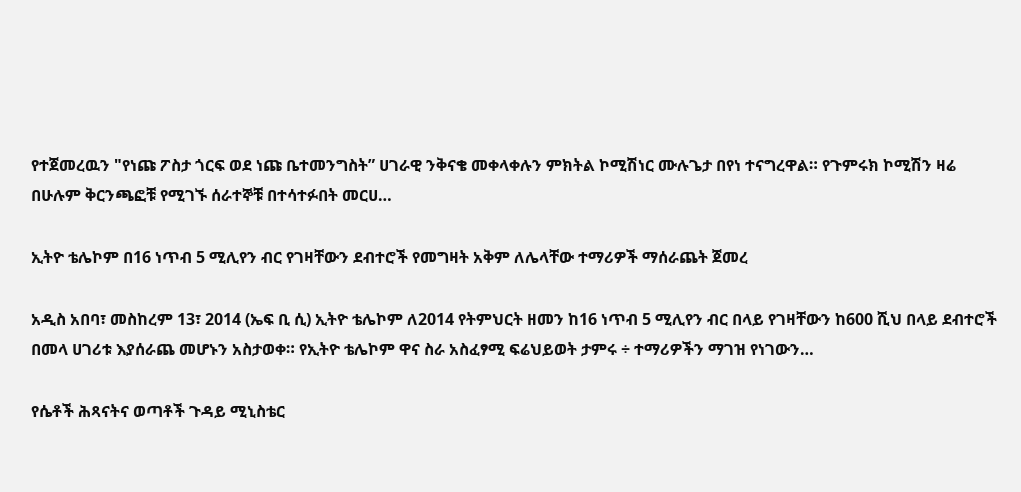የተጀመረዉን "የነጩ ፖስታ ጎርፍ ወደ ነጩ ቤተመንግስት” ሀገራዊ ንቅናቄ መቀላቀሉን ምክትል ኮሚሽነር ሙሉጌታ በየነ ተናግረዋል። የጉምሩክ ኮሚሽን ዛሬ በሁሉም ቅርንጫፎቹ የሚገኙ ሰራተኞቹ በተሳተፉበት መርሀ…

ኢትዮ ቴሌኮም በ16 ነጥብ 5 ሚሊየን ብር የገዛቸውን ደብተሮች የመግዛት አቅም ለሌላቸው ተማሪዎች ማሰራጨት ጀመረ

አዲስ አበባ፣ መስከረም 13፣ 2014 (ኤፍ ቢ ሲ) ኢትዮ ቴሌኮም ለ2014 የትምህርት ዘመን ከ16 ነጥብ 5 ሚሊየን ብር በላይ የገዛቸውን ከ600 ሺህ በላይ ደብተሮች በመላ ሀገሪቱ እያሰራጨ መሆኑን አስታወቀ። የኢትዮ ቴሌኮም ዋና ስራ አስፈፃሚ ፍሬህይወት ታምሩ ÷ ተማሪዎችን ማገዝ የነገውን…

የሴቶች ሕጻናትና ወጣቶች ጉዳይ ሚኒስቴር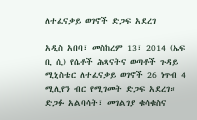ለተፈናቃይ ወገኖች ድጋፍ አደረገ

አዲስ አበባ፣ መስከረም 13፣ 2014 (ኤፍ ቢ ሲ) የሴቶች ሕጻናትና ወጣቶች ጉዳይ ሚኒስቴር ለተፈናቃይ ወገኖች 26 ነጥብ 4 ሚሊየን ብር የሚገመት ድጋፍ አደረገ። ድጋፉ አልባሳት፣ መገልገያ ቁሳቁስና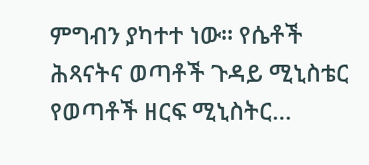ምግብን ያካተተ ነው። የሴቶች ሕጻናትና ወጣቶች ጉዳይ ሚኒስቴር የወጣቶች ዘርፍ ሚኒስትር…